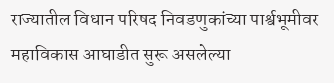राज्यातील विधान परिषद निवडणुकांच्या पार्श्वभूमीवर महाविकास आघाडीत सुरू असलेल्या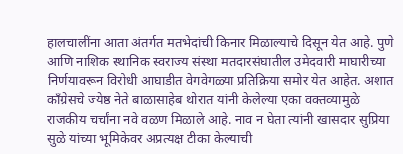हालचालींना आता अंतर्गत मतभेदांची किनार मिळाल्याचे दिसून येत आहे. पुणे आणि नाशिक स्थानिक स्वराज्य संस्था मतदारसंघातील उमेदवारी माघारीच्या निर्णयावरून विरोधी आघाडीत वेगवेगळ्या प्रतिक्रिया समोर येत आहेत. अशात काँग्रेसचे ज्येष्ठ नेते बाळासाहेब थोरात यांनी केलेल्या एका वक्तव्यामुळे राजकीय चर्चांना नवे वळण मिळाले आहे. नाव न घेता त्यांनी खासदार सुप्रिया सुळे यांच्या भूमिकेवर अप्रत्यक्ष टीका केल्याची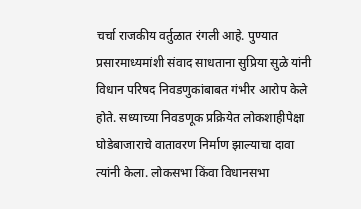चर्चा राजकीय वर्तुळात रंगली आहे. पुण्यात प्रसारमाध्यमांशी संवाद साधताना सुप्रिया सुळे यांनी विधान परिषद निवडणुकांबाबत गंभीर आरोप केले होते. सध्याच्या निवडणूक प्रक्रियेत लोकशाहीपेक्षा घोडेबाजाराचे वातावरण निर्माण झाल्याचा दावा त्यांनी केला. लोकसभा किंवा विधानसभा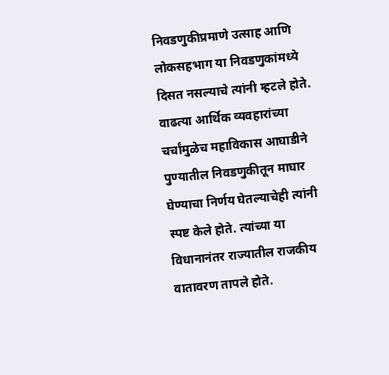निवडणुकीप्रमाणे उत्साह आणि लोकसहभाग या निवडणुकांमध्ये दिसत नसल्याचे त्यांनी म्हटले होते. वाढत्या आर्थिक व्यवहारांच्या चर्चांमुळेच महाविकास आघाडीने पुण्यातील निवडणुकीतून माघार घेण्याचा निर्णय घेतल्याचेही त्यांनी स्पष्ट केले होते. त्यांच्या या विधानानंतर राज्यातील राजकीय वातावरण तापले होते.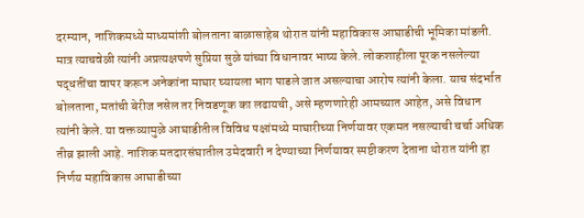दरम्यान, नाशिकमध्ये माध्यमांशी बोलताना बाळासाहेब थोरात यांनी महाविकास आघाडीची भूमिका मांडली. मात्र त्याचवेळी त्यांनी अप्रत्यक्षपणे सुप्रिया सुळे यांच्या विधानावर भाष्य केले. लोकशाहीला पूरक नसलेल्या पद्धतींचा वापर करून अनेकांना माघार घ्यायला भाग पाडले जात असल्याचा आरोप त्यांनी केला. याच संदर्भात बोलताना, मतांची बेरीज नसेल तर निवडणूक का लढायची, असे म्हणणारेही आमच्यात आहेत, असे विधान त्यांनी केले. या वक्तव्यामुळे आघाडीतील विविध पक्षांमध्ये माघारीच्या निर्णयावर एकमत नसल्याची चर्चा अधिक तीव्र झाली आहे. नाशिक मतदारसंघातील उमेदवारी न देण्याच्या निर्णयावर स्पष्टीकरण देताना थोरात यांनी हा निर्णय महाविकास आघाडीच्या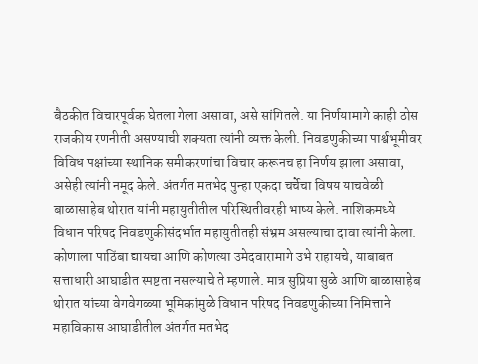बैठकीत विचारपूर्वक घेतला गेला असावा, असे सांगितले. या निर्णयामागे काही ठोस राजकीय रणनीती असण्याची शक्यता त्यांनी व्यक्त केली. निवडणुकीच्या पार्श्वभूमीवर विविध पक्षांच्या स्थानिक समीकरणांचा विचार करूनच हा निर्णय झाला असावा, असेही त्यांनी नमूद केले. अंतर्गत मतभेद पुन्हा एकदा चर्चेचा विषय याचवेळी बाळासाहेब थोरात यांनी महायुतीतील परिस्थितीवरही भाष्य केले. नाशिकमध्ये विधान परिषद निवडणुकीसंदर्भात महायुतीतही संभ्रम असल्याचा दावा त्यांनी केला. कोणाला पाठिंबा द्यायचा आणि कोणत्या उमेदवारामागे उभे राहायचे, याबाबत सत्ताधारी आघाडीत स्पष्टता नसल्याचे ते म्हणाले. मात्र सुप्रिया सुळे आणि बाळासाहेब थोरात यांच्या वेगवेगळ्या भूमिकांमुळे विधान परिषद निवडणुकीच्या निमित्ताने महाविकास आघाडीतील अंतर्गत मतभेद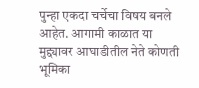पुन्हा एकदा चर्चेचा विषय बनले आहेत. आगामी काळात या मुद्द्यावर आघाडीतील नेते कोणती भूमिका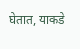घेतात, याकडे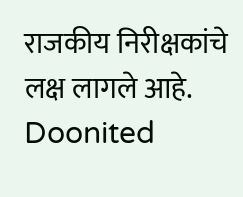राजकीय निरीक्षकांचे लक्ष लागले आहे.
Doonited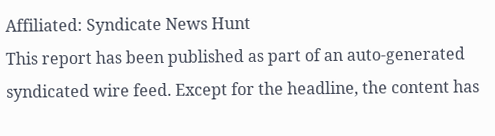Affiliated: Syndicate News Hunt
This report has been published as part of an auto-generated syndicated wire feed. Except for the headline, the content has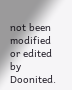not been modified or edited by Doonited.